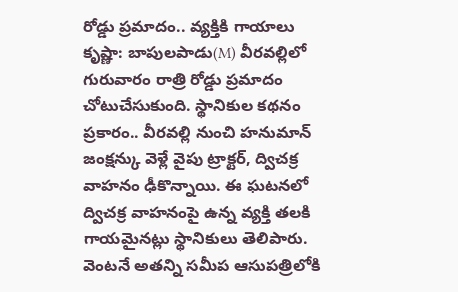రోడ్డు ప్రమాదం.. వ్యక్తికి గాయాలు
కృష్ణా: బాపులపాడు(M) వీరవల్లిలో గురువారం రాత్రి రోడ్డు ప్రమాదం చోటుచేసుకుంది. స్థానికుల కథనం ప్రకారం.. వీరవల్లి నుంచి హనుమాన్ జంక్షన్కు వెళ్లే వైపు ట్రాక్టర్, ద్విచక్ర వాహనం ఢీకొన్నాయి. ఈ ఘటనలో ద్విచక్ర వాహనంపై ఉన్న వ్యక్తి తలకి గాయమైనట్లు స్థానికులు తెలిపారు. వెంటనే అతన్ని సమీప ఆసుపత్రిలోకి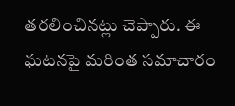తరలించినట్లు చెప్పారు. ఈ ఘటనపై మరింత సమాచారం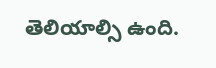తెలియాల్సి ఉంది.